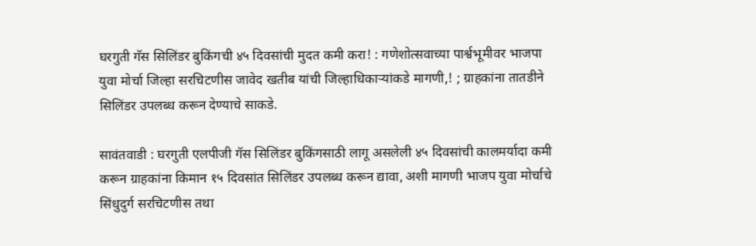घरगुती गॅस सिलिंडर बुकिंगची ४५ दिवसांची मुदत कमी करा! : गणेशोत्सवाच्या पार्श्वभूमीवर भाजपा युवा मोर्चा जिल्हा सरचिटणीस जावेद खतीब यांची जिल्हाधिकाऱ्यांकडे मागणी,! ; ग्राहकांना तातडीने सिलिंडर उपलब्ध करून देण्याचे साकडे.

सावंतवाडी : घरगुती एलपीजी गॅस सिलिंडर बुकिंगसाठी लागू असलेली ४५ दिवसांची कालमर्यादा कमी करून ग्राहकांना किमान १५ दिवसांत सिलिंडर उपलब्ध करून द्यावा, अशी मागणी भाजप युवा मोर्चाचे सिंधुदुर्ग सरचिटणीस तथा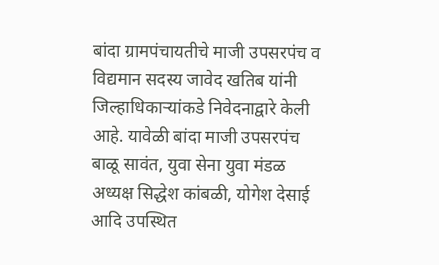बांदा ग्रामपंचायतीचे माजी उपसरपंच व विद्यमान सदस्य जावेद खतिब यांनी जिल्हाधिकाऱ्यांकडे निवेदनाद्वारे केली आहे. यावेळी बांदा माजी उपसरपंच बाळू सावंत, युवा सेना युवा मंडळ अध्यक्ष सिद्धेश कांबळी, योगेश देसाई आदि उपस्थित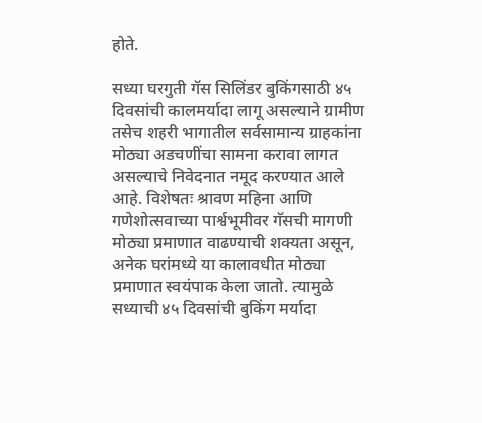होते.

सध्या घरगुती गॅस सिलिंडर बुकिंगसाठी ४५ दिवसांची कालमर्यादा लागू असल्याने ग्रामीण तसेच शहरी भागातील सर्वसामान्य ग्राहकांना मोठ्या अडचणींचा सामना करावा लागत असल्याचे निवेदनात नमूद करण्यात आले आहे. विशेषतः श्रावण महिना आणि गणेशोत्सवाच्या पार्श्वभूमीवर गॅसची मागणी मोठ्या प्रमाणात वाढण्याची शक्यता असून, अनेक घरांमध्ये या कालावधीत मोठ्या प्रमाणात स्वयंपाक केला जातो. त्यामुळे सध्याची ४५ दिवसांची बुकिंग मर्यादा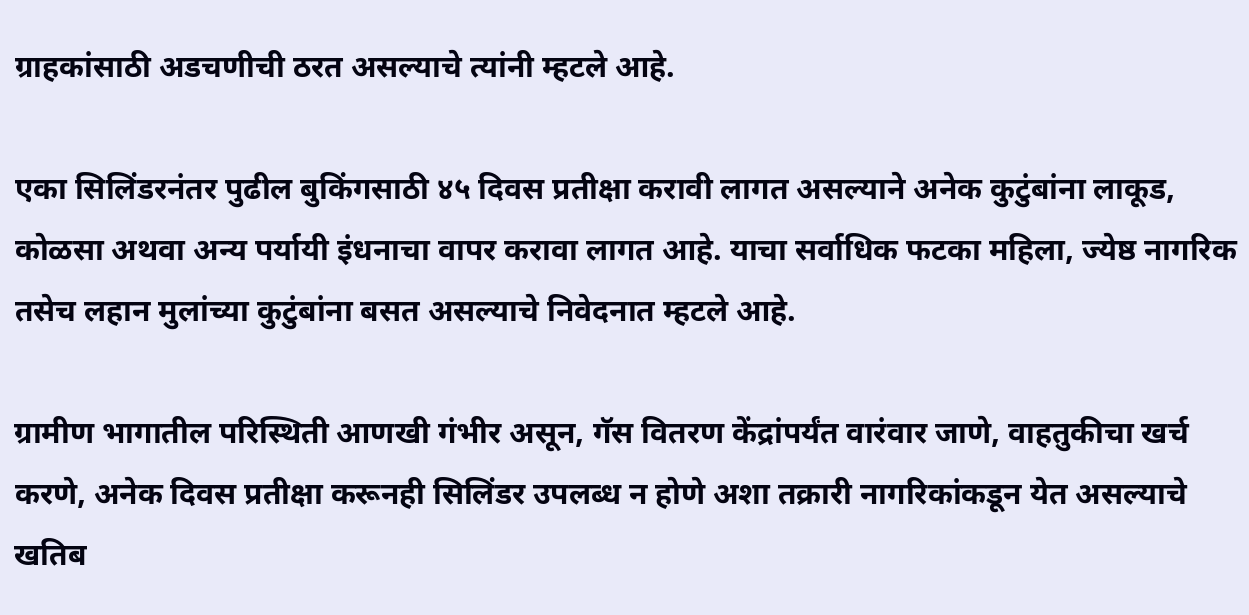ग्राहकांसाठी अडचणीची ठरत असल्याचे त्यांनी म्हटले आहे.

एका सिलिंडरनंतर पुढील बुकिंगसाठी ४५ दिवस प्रतीक्षा करावी लागत असल्याने अनेक कुटुंबांना लाकूड, कोळसा अथवा अन्य पर्यायी इंधनाचा वापर करावा लागत आहे. याचा सर्वाधिक फटका महिला, ज्येष्ठ नागरिक तसेच लहान मुलांच्या कुटुंबांना बसत असल्याचे निवेदनात म्हटले आहे.

ग्रामीण भागातील परिस्थिती आणखी गंभीर असून, गॅस वितरण केंद्रांपर्यंत वारंवार जाणे, वाहतुकीचा खर्च करणे, अनेक दिवस प्रतीक्षा करूनही सिलिंडर उपलब्ध न होणे अशा तक्रारी नागरिकांकडून येत असल्याचे खतिब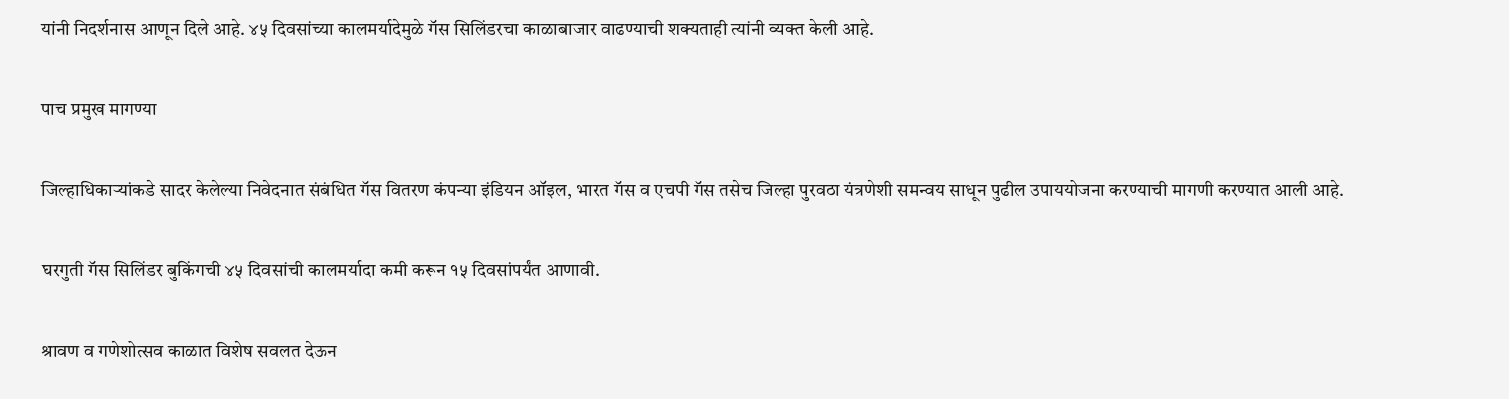यांनी निदर्शनास आणून दिले आहे. ४५ दिवसांच्या कालमर्यादेमुळे गॅस सिलिंडरचा काळाबाजार वाढण्याची शक्यताही त्यांनी व्यक्त केली आहे.

पाच प्रमुख मागण्या

जिल्हाधिकाऱ्यांकडे सादर केलेल्या निवेदनात संबंधित गॅस वितरण कंपन्या इंडियन ऑइल, भारत गॅस व एचपी गॅस तसेच जिल्हा पुरवठा यंत्रणेशी समन्वय साधून पुढील उपाययोजना करण्याची मागणी करण्यात आली आहे.

घरगुती गॅस सिलिंडर बुकिंगची ४५ दिवसांची कालमर्यादा कमी करून १५ दिवसांपर्यंत आणावी.

श्रावण व गणेशोत्सव काळात विशेष सवलत देऊन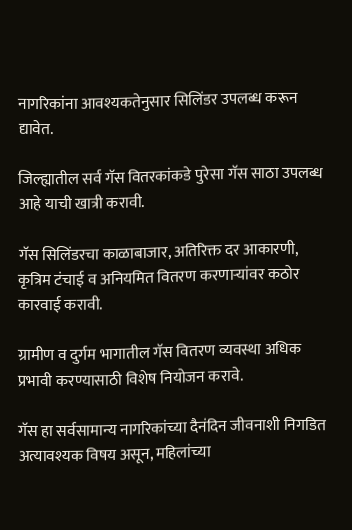नागरिकांना आवश्यकतेनुसार सिलिंडर उपलब्ध करून द्यावेत.

जिल्ह्यातील सर्व गॅस वितरकांकडे पुरेसा गॅस साठा उपलब्ध आहे याची खात्री करावी.

गॅस सिलिंडरचा काळाबाजार, अतिरिक्त दर आकारणी, कृत्रिम टंचाई व अनियमित वितरण करणाऱ्यांवर कठोर कारवाई करावी.

ग्रामीण व दुर्गम भागातील गॅस वितरण व्यवस्था अधिक प्रभावी करण्यासाठी विशेष नियोजन करावे.

गॅस हा सर्वसामान्य नागरिकांच्या दैनंदिन जीवनाशी निगडित अत्यावश्यक विषय असून, महिलांच्या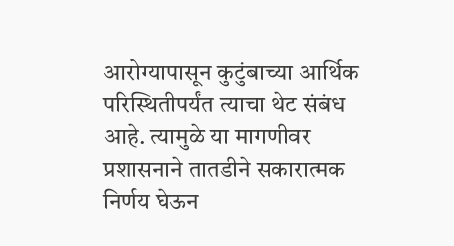आरोग्यापासून कुटुंबाच्या आर्थिक परिस्थितीपर्यंत त्याचा थेट संबंध आहे. त्यामुळे या मागणीवर प्रशासनाने तातडीने सकारात्मक निर्णय घेऊन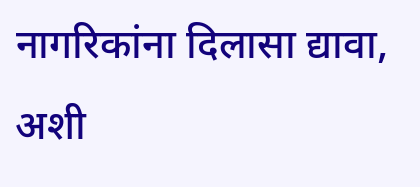नागरिकांना दिलासा द्यावा, अशी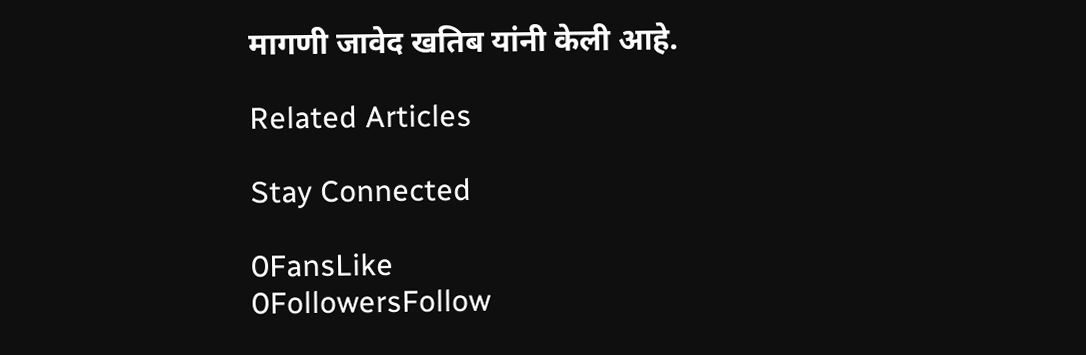मागणी जावेद खतिब यांनी केली आहे.

Related Articles

Stay Connected

0FansLike
0FollowersFollow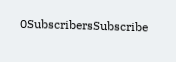0SubscribersSubscribe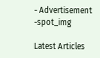- Advertisement -spot_img

Latest Articles